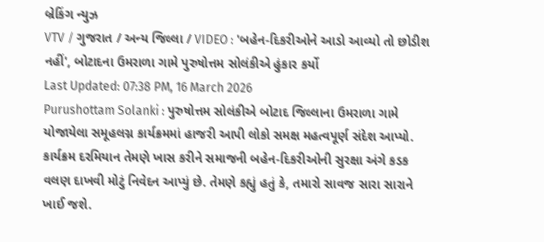બ્રેકિંગ ન્યુઝ
VTV / ગુજરાત / અન્ય જિલ્લા / VIDEO : 'બહેન-દિકરીઓને આડો આવ્યો તો છોડીશ નહીં', બોટાદના ઉમરાળા ગામે પુરુષોત્તમ સોલંકીએ હુંકાર કર્યો
Last Updated: 07:38 PM, 16 March 2026
Purushottam Solanki : પુરુષોત્તમ સોલંકીએ બોટાદ જિલ્લાના ઉમરાળા ગામે યોજાયેલા સમૂહલગ્ન કાર્યક્રમમાં હાજરી આપી લોકો સમક્ષ મહત્વપૂર્ણ સંદેશ આપ્યો. કાર્યક્રમ દરમિયાન તેમણે ખાસ કરીને સમાજની બહેન-દિકરીઓની સુરક્ષા અંગે કડક વલણ દાખવી મોટું નિવેદન આપ્યું છે. તેમણે કહ્યું હતું કે, તમારો સાવજ સારા સારાને ખાઈ જશે.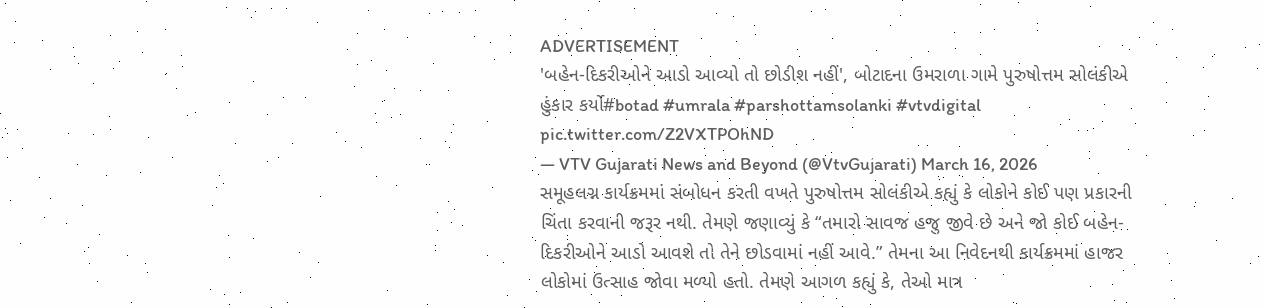ADVERTISEMENT
'બહેન-દિકરીઓને આડો આવ્યો તો છોડીશ નહીં', બોટાદના ઉમરાળા ગામે પુરુષોત્તમ સોલંકીએ હુંકાર કર્યો#botad #umrala #parshottamsolanki #vtvdigital pic.twitter.com/Z2VXTPOhND
— VTV Gujarati News and Beyond (@VtvGujarati) March 16, 2026
સમૂહલગ્ન કાર્યક્રમમાં સંબોધન કરતી વખતે પુરુષોત્તમ સોલંકીએ કહ્યું કે લોકોને કોઈ પણ પ્રકારની ચિંતા કરવાની જરૂર નથી. તેમણે જણાવ્યું કે “તમારો સાવજ હજુ જીવે છે અને જો કોઈ બહેન-દિકરીઓને આડો આવશે તો તેને છોડવામાં નહીં આવે.” તેમના આ નિવેદનથી કાર્યક્રમમાં હાજર લોકોમાં ઉત્સાહ જોવા મળ્યો હતો. તેમણે આગળ કહ્યું કે, તેઓ માત્ર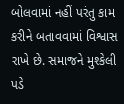બોલવામાં નહીં પરંતુ કામ કરીને બતાવવામાં વિશ્વાસ રાખે છે. સમાજને મુશ્કેલી પડે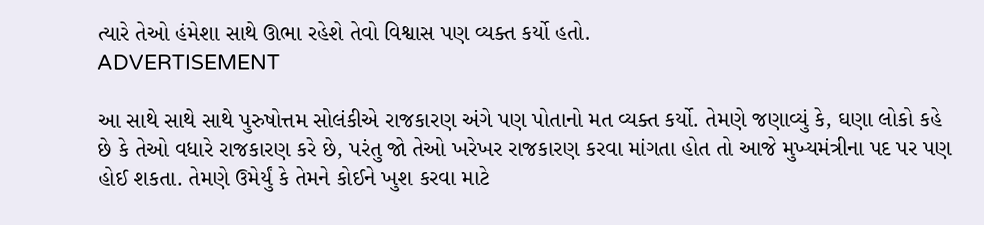ત્યારે તેઓ હંમેશા સાથે ઊભા રહેશે તેવો વિશ્વાસ પણ વ્યક્ત કર્યો હતો.
ADVERTISEMENT

આ સાથે સાથે સાથે પુરુષોત્તમ સોલંકીએ રાજકારણ અંગે પણ પોતાનો મત વ્યક્ત કર્યો. તેમણે જણાવ્યું કે, ઘણા લોકો કહે છે કે તેઓ વધારે રાજકારણ કરે છે, પરંતુ જો તેઓ ખરેખર રાજકારણ કરવા માંગતા હોત તો આજે મુખ્યમંત્રીના પદ પર પણ હોઈ શકતા. તેમણે ઉમેર્યું કે તેમને કોઈને ખુશ કરવા માટે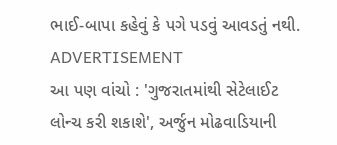ભાઈ-બાપા કહેવું કે પગે પડવું આવડતું નથી.
ADVERTISEMENT
આ પણ વાંચો : 'ગુજરાતમાંથી સેટેલાઈટ લોન્ચ કરી શકાશે', અર્જુન મોઢવાડિયાની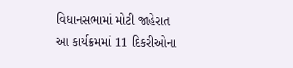વિધાનસભામાં મોટી જાહેરાત
આ કાર્યક્રમમાં 11 દિકરીઓના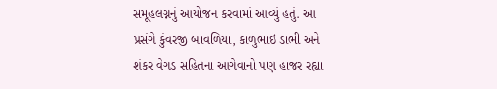સમૂહલગ્નનું આયોજન કરવામાં આવ્યું હતું. આ પ્રસંગે કુંવરજી બાવળિયા, કાળુભાઇ ડાભી અને શંકર વેગડ સહિતના આગેવાનો પણ હાજર રહ્યા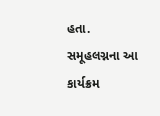હતા. સમૂહલગ્નના આ કાર્યક્રમ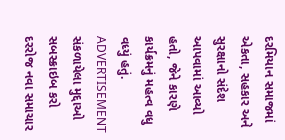દરમિયાન સમાજમાં એકતા, સહકાર અને સુરક્ષાનો સંદેશ આપવામાં આવ્યો હતો, જેને કારણે કાર્યક્રમનું મહત્વ વધુ વધ્યું હતું.
ADVERTISEMENT
સંકળાયેલા મુદ્દાઓ
સબસ્ક્રાઇબ કરો
દરરોજ નવા સમાચાર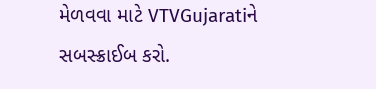મેળવવા માટે VTVGujaratiને સબસ્ક્રાઈબ કરો.